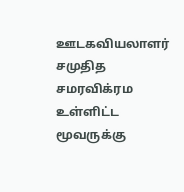ஊடகவியலாளர் சமுதித சமரவிக்ரம உள்ளிட்ட மூவருக்கு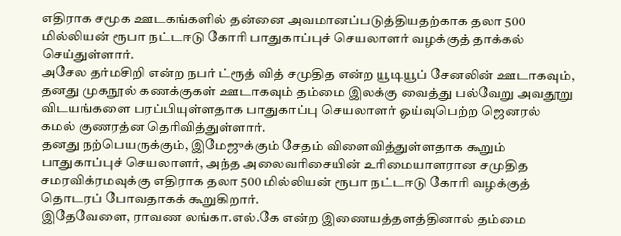எதிராக சமூக ஊடகங்களில் தன்னை அவமானப்படுத்தியதற்காக தலா 500 மில்லியன் ரூபா நட்டஈடு கோரி பாதுகாப்புச் செயலாளர் வழக்குத் தாக்கல் செய்துள்ளார்.
அசேல தர்மசிறி என்ற நபர் ட்ரூத் வித் சமுதித என்ற யூடியூப் சேனலின் ஊடாகவும், தனது முகநூல் கணக்குகள் ஊடாகவும் தம்மை இலக்கு வைத்து பல்வேறு அவதூறு விடயங்களை பரப்பியுள்ளதாக பாதுகாப்பு செயலாளர் ஓய்வுபெற்ற ஜெனரல் கமல் குணரத்ன தெரிவித்துள்ளார்.
தனது நற்பெயருக்கும், இமேஜுக்கும் சேதம் விளைவித்துள்ளதாக கூறும் பாதுகாப்புச் செயலாளர், அந்த அலைவரிசையின் உரிமையாளரான சமுதித சமரவிக்ரமவுக்கு எதிராக தலா 500 மில்லியன் ரூபா நட்டஈடு கோரி வழக்குத் தொடரப் போவதாகக் கூறுகிறார்.
இதேவேளை, ராவண லங்கா.எல்.கே என்ற இணையத்தளத்தினால் தம்மை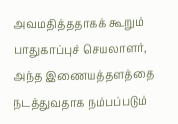அவமதித்ததாகக் கூறும் பாதுகாப்புச் செயலாளர், அந்த இணையத்தளத்தை நடத்துவதாக நம்பப்படும்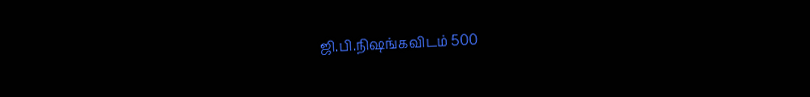ஜி.பி.நிஷங்கவிடம் 500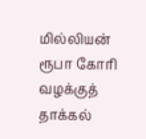மில்லியன் ரூபா கோரி வழக்குத் தாக்கல்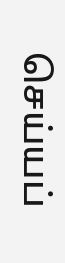செய்யப்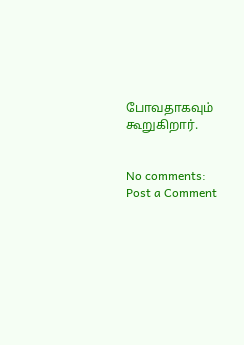போவதாகவும் கூறுகிறார்.


No comments:
Post a Comment